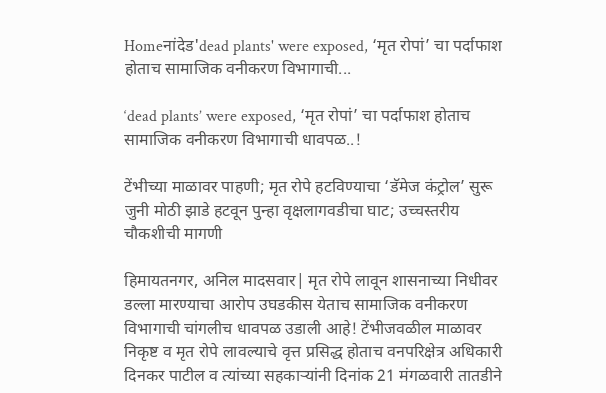Homeनांदेड'dead plants' were exposed, ‘मृत रोपां’ चा पर्दाफाश होताच सामाजिक वनीकरण विभागाची...

‘dead plants’ were exposed, ‘मृत रोपां’ चा पर्दाफाश होताच सामाजिक वनीकरण विभागाची धावपळ..!

टेंभीच्या माळावर पाहणी; मृत रोपे हटविण्याचा ‘डॅमेज कंट्रोल’ सुरू जुनी मोठी झाडे हटवून पुन्हा वृक्षलागवडीचा घाट; उच्चस्तरीय चौकशीची मागणी

हिमायतनगर, अनिल मादसवार| मृत रोपे लावून शासनाच्या निधीवर डल्ला मारण्याचा आरोप उघडकीस येताच सामाजिक वनीकरण विभागाची चांगलीच धावपळ उडाली आहे! टेंभीजवळील माळावर निकृष्ट व मृत रोपे लावल्याचे वृत्त प्रसिद्ध होताच वनपरिक्षेत्र अधिकारी दिनकर पाटील व त्यांच्या सहकाऱ्यांनी दिनांक 21 मंगळवारी तातडीने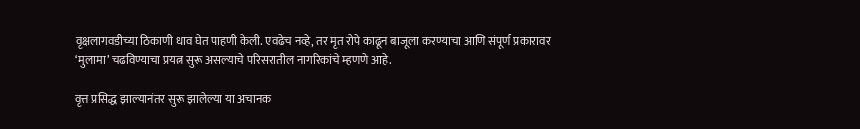वृक्षलागवडीच्या ठिकाणी धाव घेत पाहणी केली. एवढेच नव्हे, तर मृत रोपे काढून बाजूला करण्याचा आणि संपूर्ण प्रकारावर ‘मुलामा’ चढविण्याचा प्रयत्न सुरू असल्याचे परिसरातील नागरिकांचे म्हणणे आहे.

वृत्त प्रसिद्ध झाल्यानंतर सुरू झालेल्या या अचानक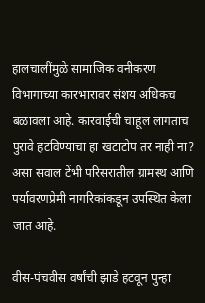हालचालींमुळे सामाजिक वनीकरण विभागाच्या कारभारावर संशय अधिकच बळावला आहे. कारवाईची चाहूल लागताच पुरावे हटविण्याचा हा खटाटोप तर नाही ना? असा सवाल टेंभी परिसरातील ग्रामस्थ आणि पर्यावरणप्रेमी नागरिकांकडून उपस्थित केला जात आहे.

वीस-पंचवीस वर्षांची झाडे हटवून पुन्हा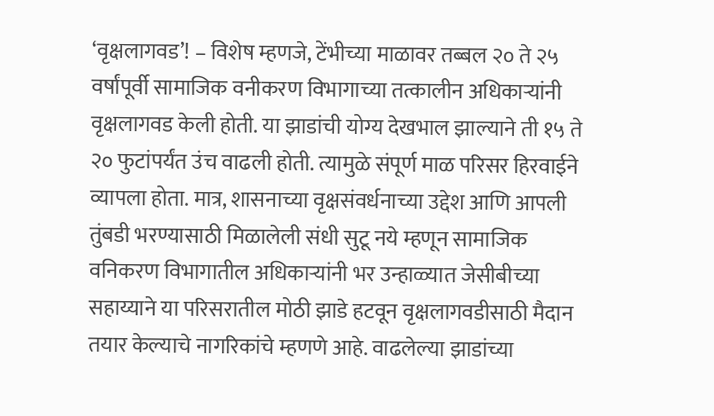‘वृक्षलागवड’! – विशेष म्हणजे, टेंभीच्या माळावर तब्बल २० ते २५ वर्षांपूर्वी सामाजिक वनीकरण विभागाच्या तत्कालीन अधिकाऱ्यांनी वृक्षलागवड केली होती. या झाडांची योग्य देखभाल झाल्याने ती १५ ते २० फुटांपर्यंत उंच वाढली होती. त्यामुळे संपूर्ण माळ परिसर हिरवाईने व्यापला होता. मात्र, शासनाच्या वृक्षसंवर्धनाच्या उद्देश आणि आपली तुंबडी भरण्यासाठी मिळालेली संधी सुटू नये म्हणून सामाजिक वनिकरण विभागातील अधिकाऱ्यांनी भर उन्हाळ्यात जेसीबीच्या सहाय्याने या परिसरातील मोठी झाडे हटवून वृक्षलागवडीसाठी मैदान तयार केल्याचे नागरिकांचे म्हणणे आहे. वाढलेल्या झाडांच्या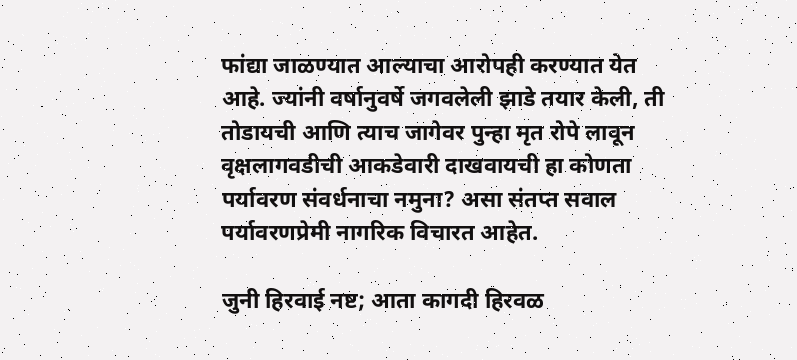फांद्या जाळण्यात आल्याचा आरोपही करण्यात येत आहे. ज्यांनी वर्षानुवर्षे जगवलेली झाडे तयार केली, ती तोडायची आणि त्याच जागेवर पुन्हा मृत रोपे लावून वृक्षलागवडीची आकडेवारी दाखवायची हा कोणता पर्यावरण संवर्धनाचा नमुना? असा संतप्त सवाल पर्यावरणप्रेमी नागरिक विचारत आहेत.

जुनी हिरवाई नष्ट; आता कागदी हिरवळ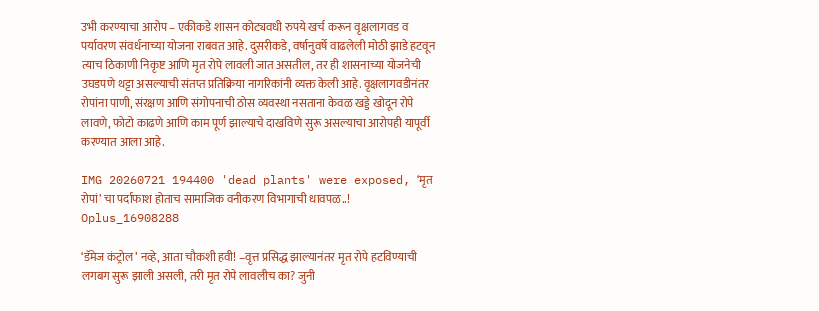उभी करण्याचा आरोप – एकीकडे शासन कोट्यवधी रुपये खर्च करून वृक्षलागवड व पर्यावरण संवर्धनाच्या योजना राबवत आहे. दुसरीकडे, वर्षानुवर्षे वाढलेली मोठी झाडे हटवून त्याच ठिकाणी निकृष्ट आणि मृत रोपे लावली जात असतील, तर ही शासनाच्या योजनेची उघडपणे थट्टा असल्याची संतप्त प्रतिक्रिया नागरिकांनी व्यक्त केली आहे. वृक्षलागवडीनंतर रोपांना पाणी, संरक्षण आणि संगोपनाची ठोस व्यवस्था नसताना केवळ खड्डे खोदून रोपे लावणे, फोटो काढणे आणि काम पूर्ण झाल्याचे दाखविणे सुरू असल्याचा आरोपही यापूर्वी करण्यात आला आहे.

IMG 20260721 194400 'dead plants' were exposed, ‘मृत रोपां’ चा पर्दाफाश होताच सामाजिक वनीकरण विभागाची धावपळ..!
Oplus_16908288

‘डॅमेज कंट्रोल’ नव्हे, आता चौकशी हवी! –वृत्त प्रसिद्ध झाल्यानंतर मृत रोपे हटविण्याची लगबग सुरू झाली असली, तरी मृत रोपे लावलीच का? जुनी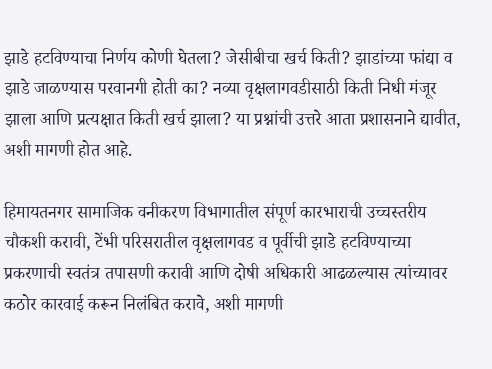झाडे हटविण्याचा निर्णय कोणी घेतला? जेसीबीचा खर्च किती? झाडांच्या फांद्या व झाडे जाळण्यास परवानगी होती का? नव्या वृक्षलागवडीसाठी किती निधी मंजूर झाला आणि प्रत्यक्षात किती खर्च झाला? या प्रश्नांची उत्तरे आता प्रशासनाने द्यावीत, अशी मागणी होत आहे.

हिमायतनगर सामाजिक वनीकरण विभागातील संपूर्ण कारभाराची उच्चस्तरीय चौकशी करावी, टेंभी परिसरातील वृक्षलागवड व पूर्वीची झाडे हटविण्याच्या प्रकरणाची स्वतंत्र तपासणी करावी आणि दोषी अधिकारी आढळल्यास त्यांच्यावर कठोर कारवाई करून निलंबित करावे, अशी मागणी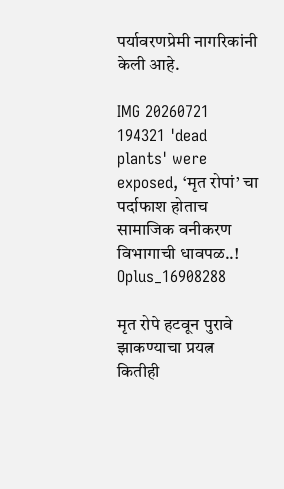पर्यावरणप्रेमी नागरिकांनी केली आहे.

IMG 20260721 194321 'dead plants' were exposed, ‘मृत रोपां’ चा पर्दाफाश होताच सामाजिक वनीकरण विभागाची धावपळ..!
Oplus_16908288

मृत रोपे हटवून पुरावे झाकण्याचा प्रयत्न कितीही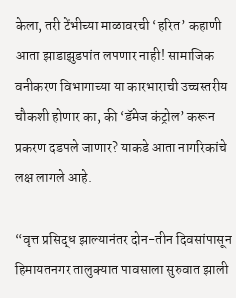केला, तरी टेंभीच्या माळावरची ‘हरित’ कहाणी आता झाडाझुडपांत लपणार नाही! सामाजिक वनीकरण विभागाच्या या कारभाराची उच्चस्तरीय चौकशी होणार का, की ‘डॅमेज कंट्रोल’ करून प्रकरण दडपले जाणार? याकडे आता नागरिकांचे लक्ष लागले आहे.

“वृत्त प्रसिद्ध झाल्यानंतर दोन-तीन दिवसांपासून हिमायतनगर तालुक्यात पावसाला सुरुवात झाली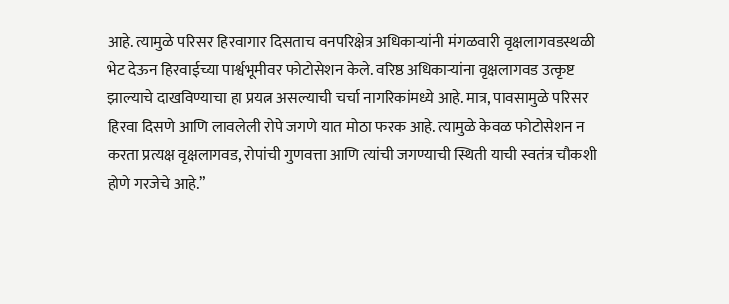आहे. त्यामुळे परिसर हिरवागार दिसताच वनपरिक्षेत्र अधिकाऱ्यांनी मंगळवारी वृक्षलागवडस्थळी भेट देऊन हिरवाईच्या पार्श्वभूमीवर फोटोसेशन केले. वरिष्ठ अधिकाऱ्यांना वृक्षलागवड उत्कृष्ट झाल्याचे दाखविण्याचा हा प्रयत्न असल्याची चर्चा नागरिकांमध्ये आहे. मात्र, पावसामुळे परिसर हिरवा दिसणे आणि लावलेली रोपे जगणे यात मोठा फरक आहे. त्यामुळे केवळ फोटोसेशन न करता प्रत्यक्ष वृक्षलागवड, रोपांची गुणवत्ता आणि त्यांची जगण्याची स्थिती याची स्वतंत्र चौकशी होणे गरजेचे आहे.”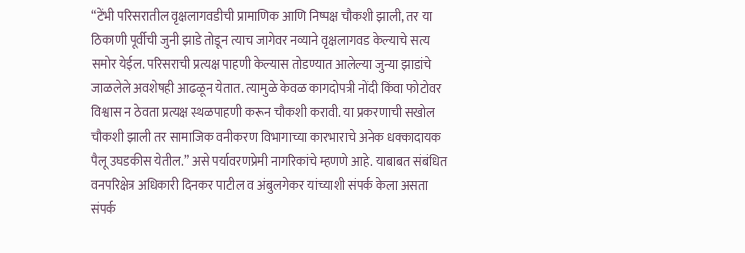“टेंभी परिसरातील वृक्षलागवडीची प्रामाणिक आणि निष्पक्ष चौकशी झाली, तर या ठिकाणी पूर्वीची जुनी झाडे तोडून त्याच जागेवर नव्याने वृक्षलागवड केल्याचे सत्य समोर येईल. परिसराची प्रत्यक्ष पाहणी केल्यास तोडण्यात आलेल्या जुन्या झाडांचे जाळलेले अवशेषही आढळून येतात. त्यामुळे केवळ कागदोपत्री नोंदी किंवा फोटोवर विश्वास न ठेवता प्रत्यक्ष स्थळपाहणी करून चौकशी करावी. या प्रकरणाची सखोल चौकशी झाली तर सामाजिक वनीकरण विभागाच्या कारभाराचे अनेक धक्कादायक पैलू उघडकीस येतील.” असे पर्यावरणप्रेमी नागरिकांचे म्हणणे आहे. याबाबत संबंधित वनपरिक्षेत्र अधिकारी दिनकर पाटील व अंबुलगेकर यांच्याशी संपर्क केला असता संपर्क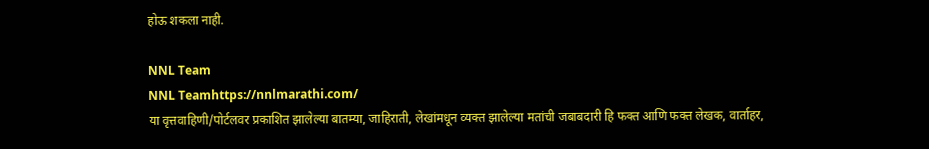होऊ शकला नाही.

NNL Team
NNL Teamhttps://nnlmarathi.com/
या वृत्तवाहिणी/पोर्टलवर प्रकाशित झालेल्या बातम्या, जाहिराती, लेखांमधून व्यक्त झालेल्या मतांची जबाबदारी हि फक्त आणि फक्त लेखक, वार्ताहर,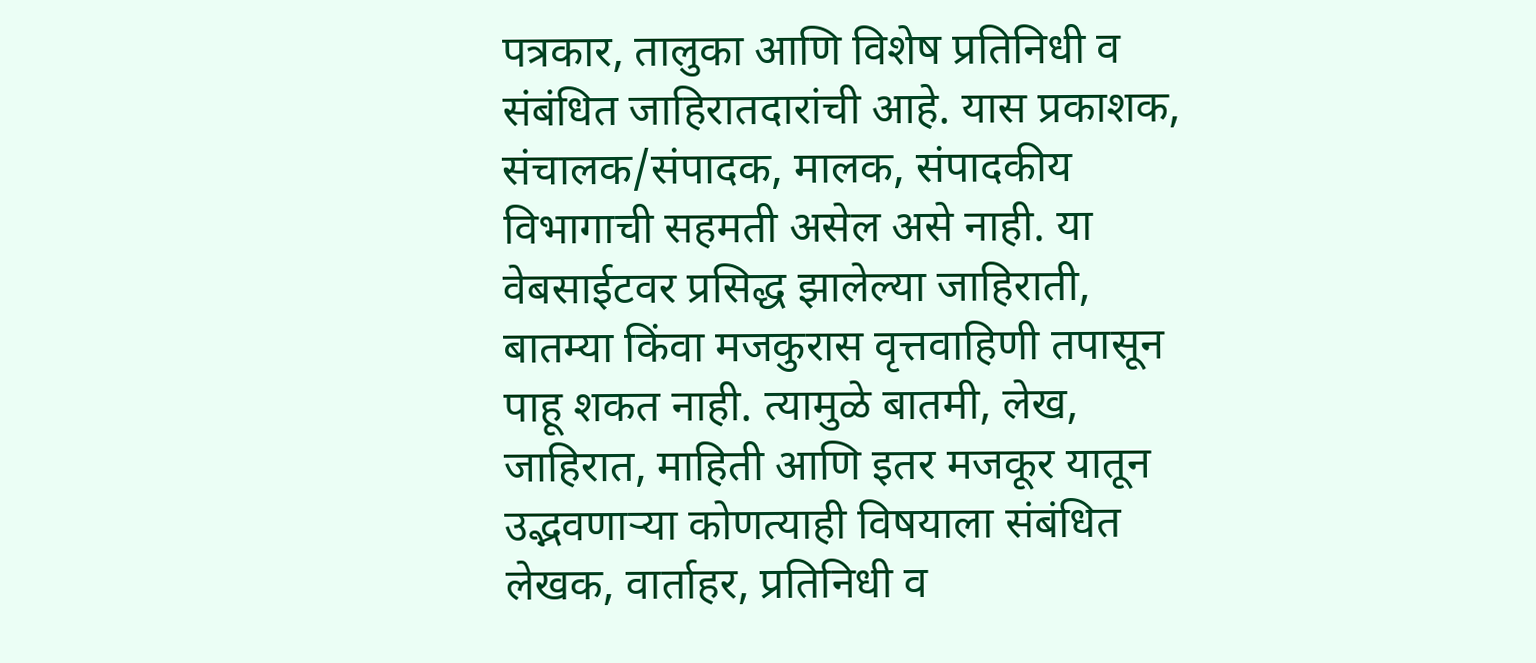पत्रकार, तालुका आणि विशेष प्रतिनिधी व संबंधित जाहिरातदारांची आहे. यास प्रकाशक, संचालक/संपादक, मालक, संपादकीय विभागाची सहमती असेल असे नाही. या वेबसाईटवर प्रसिद्ध झालेल्या जाहिराती, बातम्या किंवा मजकुरास वृत्तवाहिणी तपासून पाहू शकत नाही. त्यामुळे बातमी, लेख, जाहिरात, माहिती आणि इतर मजकूर यातून उद्भवणाऱ्या कोणत्याही विषयाला संबंधित लेखक, वार्ताहर, प्रतिनिधी व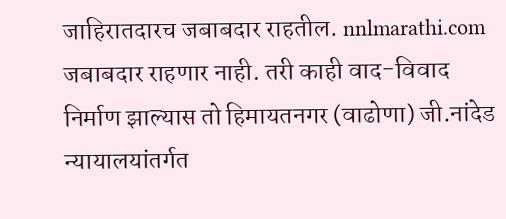जाहिरातदारच जबाबदार राहतील. nnlmarathi.com जबाबदार राहणार नाही. तरी काही वाद-विवाद निर्माण झाल्यास तो हिमायतनगर (वाढोणा) जी.नांदेड न्यायालयांतर्गत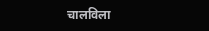चालविला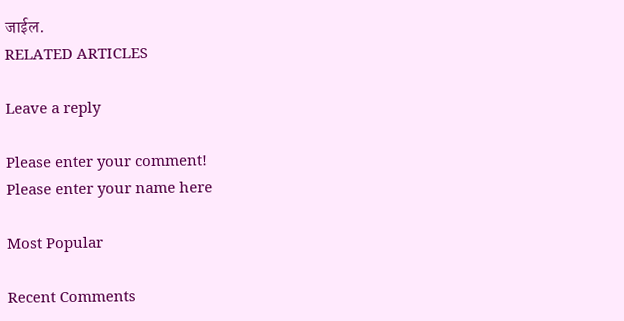जाईल.
RELATED ARTICLES

Leave a reply

Please enter your comment!
Please enter your name here

Most Popular

Recent Comments